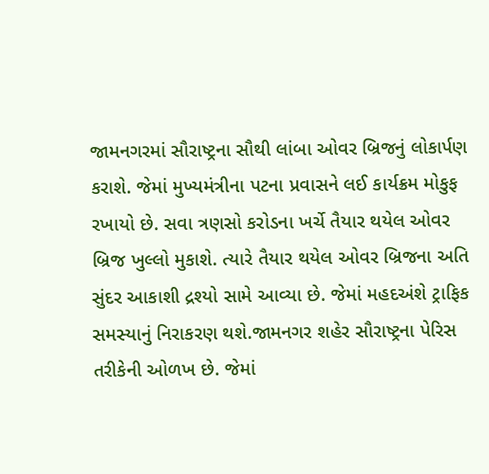જામનગરમાં સૌરાષ્ટ્રના સૌથી લાંબા ઓવર બ્રિજનું લોકાર્પણ કરાશે. જેમાં મુખ્યમંત્રીના પટના પ્રવાસને લઈ કાર્યક્રમ મોકુફ રખાયો છે. સવા ત્રણસો કરોડના ખર્ચે તૈયાર થયેલ ઓવર બ્રિજ ખુલ્લો મુકાશે. ત્યારે તૈયાર થયેલ ઓવર બ્રિજના અતિ સુંદર આકાશી દ્રશ્યો સામે આવ્યા છે. જેમાં મહદઅંશે ટ્રાફિક સમસ્યાનું નિરાકરણ થશે.જામનગર શહેર સૌરાષ્ટ્રના પેરિસ તરીકેની ઓળખ છે. જેમાં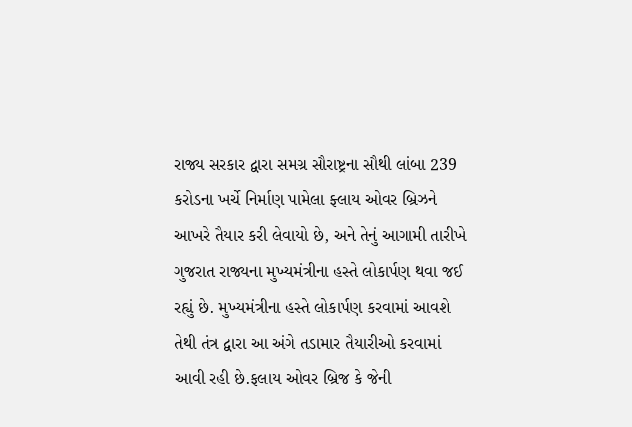રાજ્ય સરકાર દ્વારા સમગ્ર સૌરાષ્ટ્રના સૌથી લાંબા 239 કરોડના ખર્ચે નિર્માણ પામેલા ફ્લાય ઓવર બ્રિઝને આખરે તૈયાર કરી લેવાયો છે, અને તેનું આગામી તારીખે ગુજરાત રાજ્યના મુખ્યમંત્રીના હસ્તે લોકાર્પણ થવા જઈ રહ્યું છે. મુખ્યમંત્રીના હસ્તે લોકાર્પણ કરવામાં આવશે તેથી તંત્ર દ્વારા આ અંગે તડામાર તૈયારીઓ કરવામાં આવી રહી છે.ફલાય ઓવર બ્રિજ કે જેની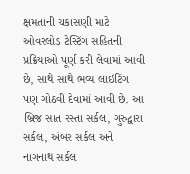ક્ષમતાની ચકાસણી માટે ઓવરલોડ ટેસ્ટિંગ સહિતની પ્રક્રિયાઓ પૂર્ણ કરી લેવામાં આવી છે, સાથે સાથે ભવ્ય લાઇટિંગ પણ ગોઠવી દેવામાં આવી છે. આ બ્રિજ સાત રસ્તા સર્કલ, ગુરુદ્વારા સર્કલ, અંબર સર્કલ અને નાગનાથ સર્કલ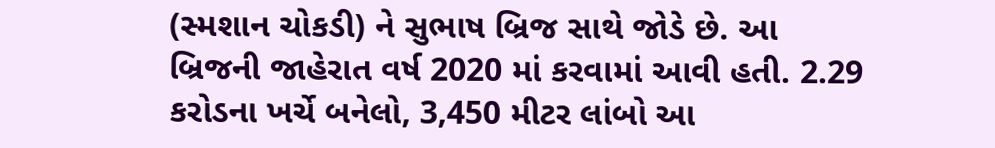(સ્મશાન ચોકડી) ને સુભાષ બ્રિજ સાથે જોડે છે. આ બ્રિજની જાહેરાત વર્ષ 2020 માં કરવામાં આવી હતી. 2.29 કરોડના ખર્ચે બનેલો, 3,450 મીટર લાંબો આ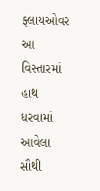ફ્લાયઓવર આ વિસ્તારમાં હાથ ધરવામાં આવેલા સૌથી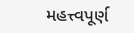મહત્ત્વપૂર્ણ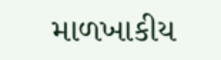માળખાકીય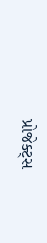પ્રોજેક્ટ્સ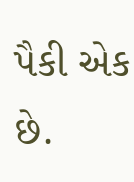પૈકી એક છે.